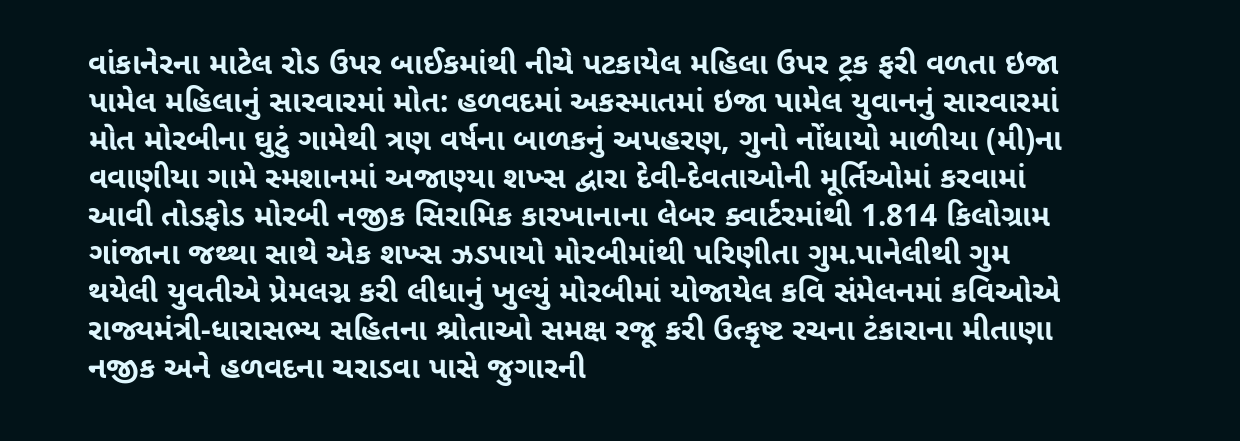વાંકાનેરના માટેલ રોડ ઉપર બાઈકમાંથી નીચે પટકાયેલ મહિલા ઉપર ટ્રક ફરી વળતા ઇજા પામેલ મહિલાનું સારવારમાં મોત: હળવદમાં અકસ્માતમાં ઇજા પામેલ યુવાનનું સારવારમાં મોત મોરબીના ઘુટું ગામેથી ત્રણ વર્ષના બાળકનું અપહરણ, ગુનો નોંધાયો માળીયા (મી)ના વવાણીયા ગામે સ્મશાનમાં અજાણ્યા શખ્સ દ્વારા દેવી-દેવતાઓની મૂર્તિઓમાં કરવામાં આવી તોડફોડ મોરબી નજીક સિરામિક કારખાનાના લેબર ક્વાર્ટરમાંથી 1.814 કિલોગ્રામ ગાંજાના જથ્થા સાથે એક શખ્સ ઝડપાયો મોરબીમાંથી પરિણીતા ગુમ.પાનેલીથી ગુમ થયેલી યુવતીએ પ્રેમલગ્ન કરી લીધાનું ખુલ્યું મોરબીમાં યોજાયેલ કવિ સંમેલનમાં કવિઓએ રાજ્યમંત્રી-ધારાસભ્ય સહિતના શ્રોતાઓ સમક્ષ રજૂ કરી ઉત્કૃષ્ટ રચના ટંકારાના મીતાણા નજીક અને હળવદના ચરાડવા પાસે જુગારની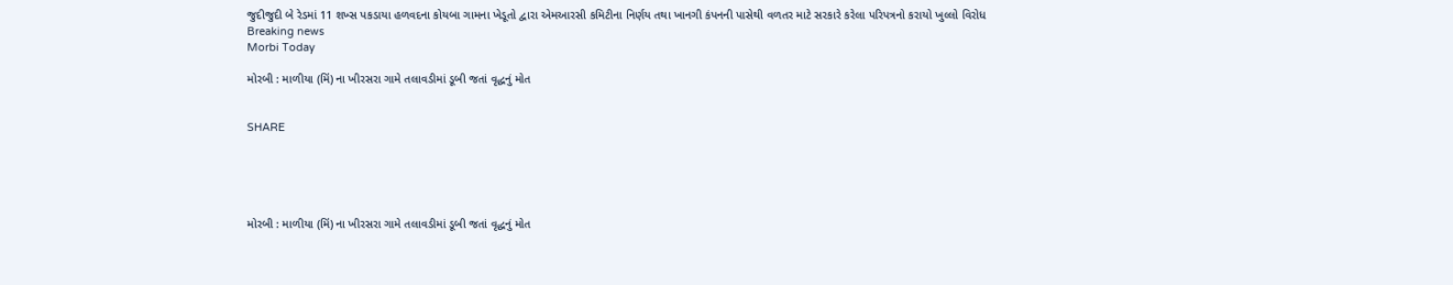જુદીજુદી બે રેડમાં 11 શખ્સ પકડાયા હળવદના કોયબા ગામના ખેડૂતો દ્વારા એમઆરસી કમિટીના નિર્ણય તથા ખાનગી કંપનની પાસેથી વળતર માટે સરકારે કરેલા પરિપત્રનો કરાયો ખુલ્લો વિરોધ
Breaking news
Morbi Today

મોરબી : માળીયા (મિં) ના ખીરસરા ગામે તલાવડીમાં ડૂબી જતાં વૃદ્ધનું મોત


SHARE





મોરબી : માળીયા (મિં) ના ખીરસરા ગામે તલાવડીમાં ડૂબી જતાં વૃદ્ધનું મોત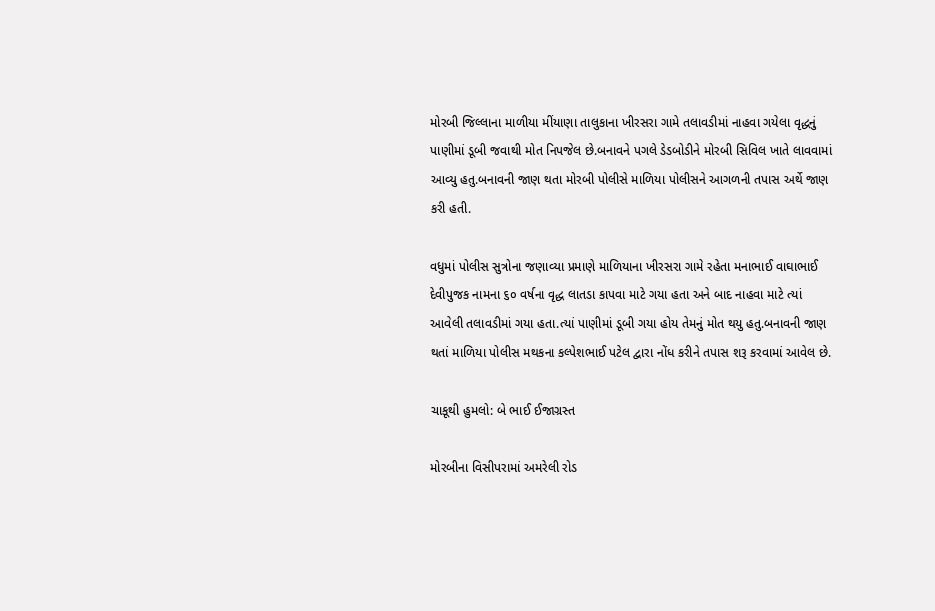મોરબી જિલ્લાના માળીયા મીંયાણા તાલુકાના ખીરસરા ગામે તલાવડીમાં નાહવા ગયેલા વૃદ્ધનું પાણીમાં ડૂબી જવાથી મોત નિપજેલ છે.બનાવને પગલે ડેડબોડીને મોરબી સિવિલ ખાતે લાવવામાં આવ્યુ હતુ.બનાવની જાણ થતા મોરબી પોલીસે માળિયા પોલીસને આગળની તપાસ અર્થે જાણ કરી હતી.

વધુમાં પોલીસ સુત્રોના જણાવ્યા પ્રમાણે માળિયાના ખીરસરા ગામે રહેતા મનાભાઈ વાઘાભાઈ દેવીપુજક નામના ૬૦ વર્ષના વૃદ્ધ લાતડા કાપવા માટે ગયા હતા અને બાદ નાહવા માટે ત્યાં આવેલી તલાવડીમાં ગયા હતા.ત્યાં પાણીમાં ડૂબી ગયા હોય તેમનું મોત થયુ હતુ.બનાવની જાણ થતાં માળિયા પોલીસ મથકના કલ્પેશભાઈ પટેલ દ્વારા નોંધ કરીને તપાસ શરૂ કરવામાં આવેલ છે.

ચાકૂથી હુમલો: બે ભાઈ ઈજાગ્રસ્ત

મોરબીના વિસીપરામાં અમરેલી રોડ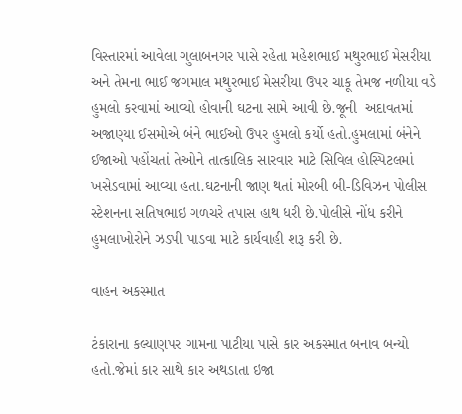વિસ્તારમાં આવેલા ગુલાબનગર પાસે રહેતા મહેશભાઈ મથુરભાઈ મેસરીયા અને તેમના ભાઈ જગમાલ મથુરભાઈ મેસરીયા ઉપર ચાકૂ તેમજ નળીયા વડે હુમલો કરવામાં આવ્યો હોવાની ઘટના સામે આવી છે.જૂની  અદાવતમાં અજાણ્યા ઈસમોએ બંને ભાઈઓ ઉપર હુમલો કર્યો હતો.હુમલામાં બંનેને ઈજાઓ પહોંચતાં તેઓને તાત્કાલિક સારવાર માટે સિવિલ હોસ્પિટલમાં ખસેડવામાં આવ્યા હતા.ઘટનાની જાણ થતાં મોરબી બી-ડિવિઝન પોલીસ સ્ટેશનના સતિષભાઇ ગળચરે તપાસ હાથ ધરી છે.પોલીસે નોંધ કરીને હુમલાખોરોને ઝડપી પાડવા માટે કાર્યવાહી શરૂ કરી છે.

વાહન અકસ્માત

ટંકારાના કલ્યાણપર ગામના પાટીયા પાસે કાર અકસ્માત બનાવ બન્યો હતો.જેમાં કાર સાથે કાર અથડાતા ઇજા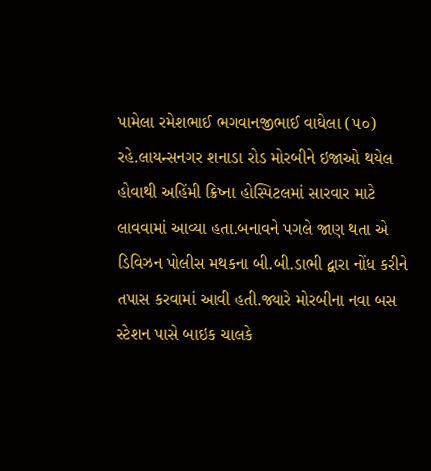પામેલા રમેશભાઈ ભગવાનજીભાઈ વાઘેલા (૫૦) રહે.લાયન્સનગર શનાડા રોડ મોરબીને ઇજાઓ થયેલ હોવાથી અહિંમી ક્રિષ્ના હોસ્પિટલમાં સારવાર માટે લાવવામાં આવ્યા હતા.બનાવને પગલે જાણ થતા એ ડિવિઝન પોલીસ મથકના બી.બી.ડાભી દ્વારા નોંધ કરીને તપાસ કરવામાં આવી હતી.જ્યારે મોરબીના નવા બસ સ્ટેશન પાસે બાઇક ચાલકે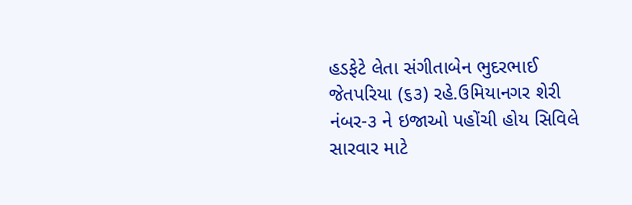હડફેટે લેતા સંગીતાબેન ભુદરભાઈ જેતપરિયા (૬૩) રહે.ઉમિયાનગર શેરી નંબર-૩ ને ઇજાઓ પહોંચી હોય સિવિલે સારવાર માટે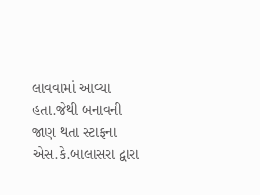લાવવામાં આવ્યા હતા.જેથી બનાવની જાણ થતા સ્ટાફના એસ.કે.બાલાસરા દ્વારા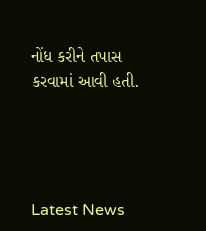નોંધ કરીને તપાસ કરવામાં આવી હતી.




Latest News